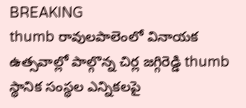BREAKING
thumb రావులపాలెంలో వినాయక ఉత్సవాల్లో పాల్గొన్న చిర్ల జగ్గిరెడ్డి thumb స్థానిక సంస్థల ఎన్నికలపై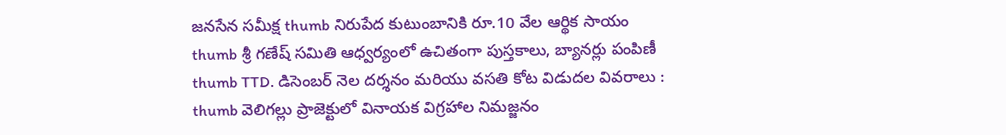జనసేన సమీక్ష thumb నిరుపేద కుటుంబానికి రూ.10 వేల ఆర్థిక సాయం thumb శ్రీ గణేష్ సమితి ఆధ్వర్యంలో ఉచితంగా పుస్తకాలు, బ్యానర్లు పంపిణీ thumb TTD. డిసెంబర్ నెల దర్శనం మరియు వసతి కోట విడుదల వివరాలు : thumb వెలిగల్లు ప్రాజెక్టులో వినాయక విగ్రహాల నిమజ్జనం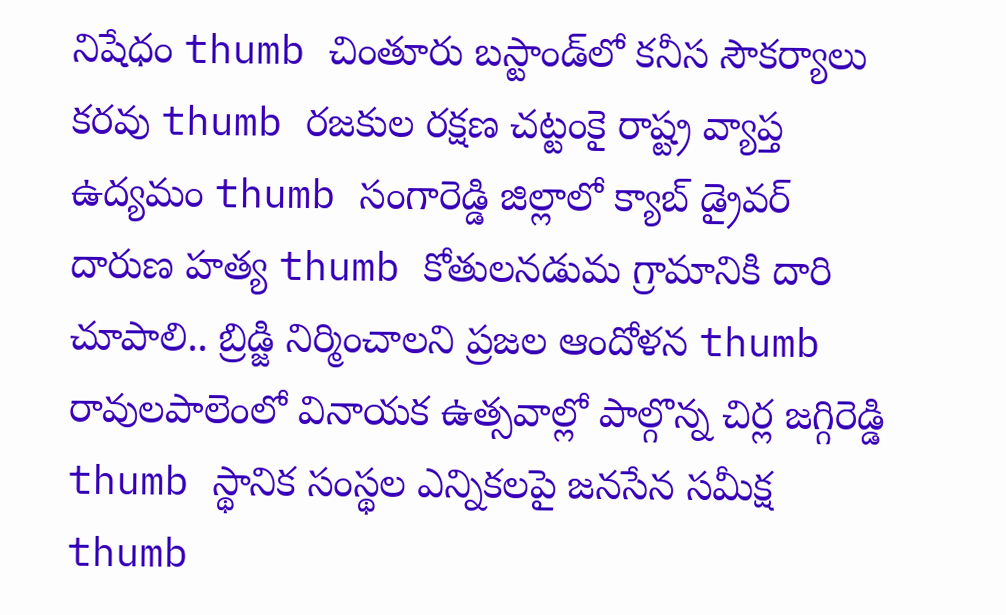నిషేధం thumb చింతూరు బస్టాండ్‌లో కనీస సౌకర్యాలు కరవు thumb రజకుల రక్షణ చట్టంకై రాష్ట్ర వ్యాప్త ఉద్యమం thumb సంగారెడ్డి జిల్లాలో క్యాబ్ డ్రైవర్ దారుణ హత్య thumb కోతులనడుమ గ్రామానికి దారి చూపాలి.. బ్రిడ్జి నిర్మించాలని ప్రజల ఆందోళన thumb రావులపాలెంలో వినాయక ఉత్సవాల్లో పాల్గొన్న చిర్ల జగ్గిరెడ్డి thumb స్థానిక సంస్థల ఎన్నికలపై జనసేన సమీక్ష thumb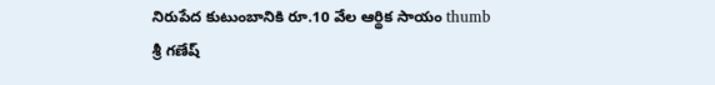నిరుపేద కుటుంబానికి రూ.10 వేల ఆర్థిక సాయం thumb శ్రీ గణేష్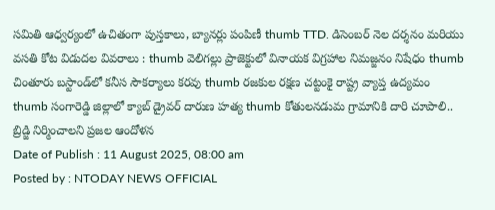సమితి ఆధ్వర్యంలో ఉచితంగా పుస్తకాలు, బ్యానర్లు పంపిణీ thumb TTD. డిసెంబర్ నెల దర్శనం మరియు వసతి కోట విడుదల వివరాలు : thumb వెలిగల్లు ప్రాజెక్టులో వినాయక విగ్రహాల నిమజ్జనం నిషేధం thumb చింతూరు బస్టాండ్‌లో కనీస సౌకర్యాలు కరవు thumb రజకుల రక్షణ చట్టంకై రాష్ట్ర వ్యాప్త ఉద్యమం thumb సంగారెడ్డి జిల్లాలో క్యాబ్ డ్రైవర్ దారుణ హత్య thumb కోతులనడుమ గ్రామానికి దారి చూపాలి.. బ్రిడ్జి నిర్మించాలని ప్రజల ఆందోళన
Date of Publish : 11 August 2025, 08:00 am
Posted by : NTODAY NEWS OFFICIAL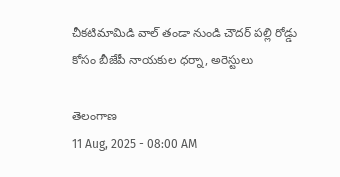చీకటిమామిడి వాల్ తండా నుండి చౌదర్ పల్లి రోడ్డు కోసం బీజేపీ నాయకుల ధర్నా, అరెస్టులు

తెలంగాణ
11 Aug, 2025 - 08:00 AM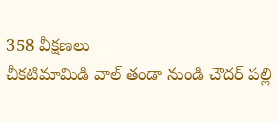358 వీక్షణలు
చీకటిమామిడి వాల్ తండా నుండి చౌదర్ పల్లి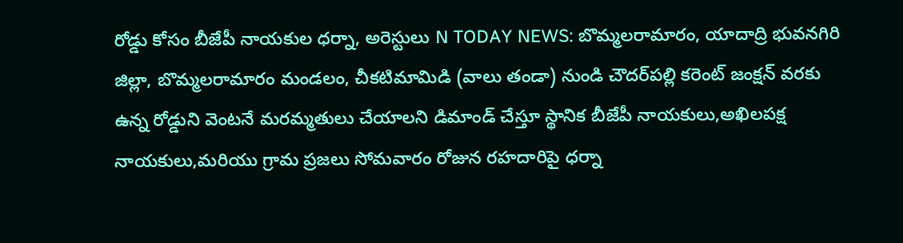రోడ్డు కోసం బీజేపీ నాయకుల ధర్నా, అరెస్టులు N TODAY NEWS: బొమ్మలరామారం, యాదాద్రి భువనగిరి జిల్లా, బొమ్మలరామారం మండలం, చీకటిమామిడి (వాలు తండా) నుండి చౌదర్‌పల్లి కరెంట్ జంక్షన్ వరకు ఉన్న రోడ్డుని వెంటనే మరమ్మతులు చేయాలని డిమాండ్ చేస్తూ స్థానిక బీజేపీ నాయకులు,అఖిలపక్ష నాయకులు,మరియు గ్రామ ప్రజలు సోమవారం రోజున రహదారిపై ధర్నా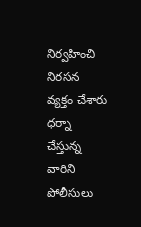నిర్వహించి నిరసన వ్యక్తం చేశారు ధర్నా చేస్తున్న వారిని పోలీసులు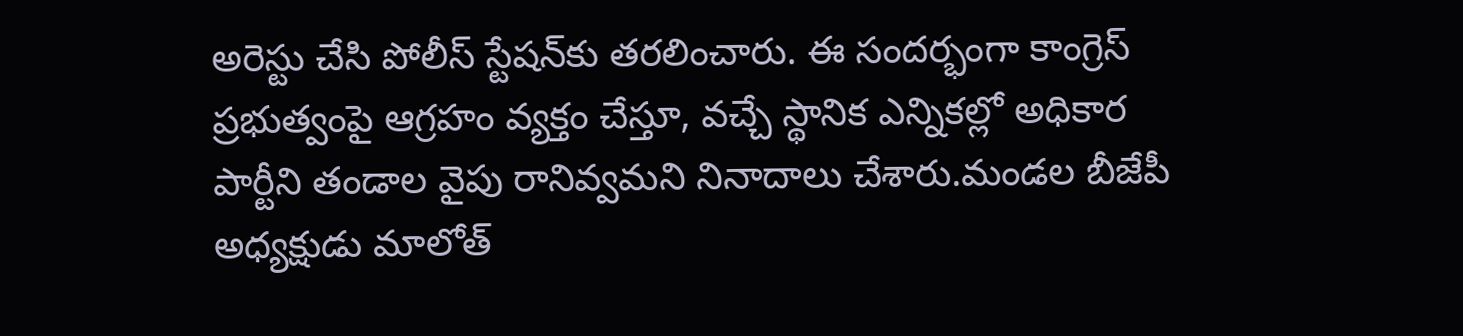అరెస్టు చేసి పోలీస్ స్టేషన్‌కు తరలించారు. ఈ సందర్భంగా కాంగ్రెస్ ప్రభుత్వంపై ఆగ్రహం వ్యక్తం చేస్తూ, వచ్చే స్థానిక ఎన్నికల్లో అధికార పార్టీని తండాల వైపు రానివ్వమని నినాదాలు చేశారు.మండల బీజేపీ అధ్యక్షుడు మాలోత్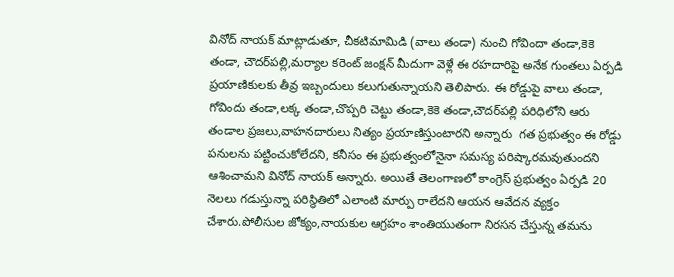వినోద్ నాయక్ మాట్లాడుతూ, చీకటిమామిడి (వాలు తండా) నుంచి గోవిందా తండా,కెకె తండా, చౌదర్‌పల్లి,మర్యాల కరెంట్ జంక్షన్ మీదుగా వెళ్లే ఈ రహదారిపై అనేక గుంతలు ఏర్పడి ప్రయాణికులకు తీవ్ర ఇబ్బందులు కలుగుతున్నాయని తెలిపారు. ఈ రోడ్డుపై వాలు తండా, గోవిందు తండా,లక్క తండా,చొప్పరి చెట్టు తండా,కెకె తండా,చౌదర్‌పల్లి పరిధిలోని ఆరు తండాల ప్రజలు,వాహనదారులు నిత్యం ప్రయాణిస్తుంటారని అన్నారు  గత ప్రభుత్వం ఈ రోడ్డు పనులను పట్టించుకోలేదని, కనీసం ఈ ప్రభుత్వంలోనైనా సమస్య పరిష్కారమవుతుందని ఆశించామని వినోద్ నాయక్ అన్నారు. అయితే తెలంగాణలో కాంగ్రెస్ ప్రభుత్వం ఏర్పడి 20 నెలలు గడుస్తున్నా పరిస్థితిలో ఎలాంటి మార్పు రాలేదని ఆయన ఆవేదన వ్యక్తం చేశారు.పోలీసుల జోక్యం,నాయకుల ఆగ్రహం శాంతియుతంగా నిరసన చేస్తున్న తమను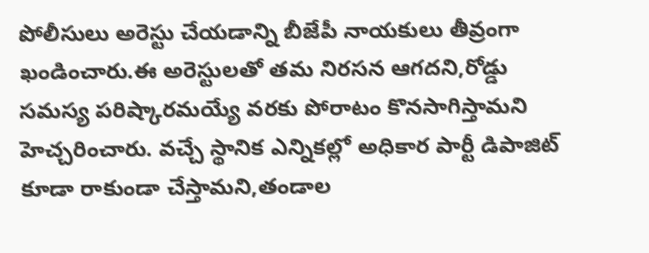పోలీసులు అరెస్టు చేయడాన్ని బీజేపీ నాయకులు తీవ్రంగా ఖండించారు.ఈ అరెస్టులతో తమ నిరసన ఆగదని,రోడ్డు సమస్య పరిష్కారమయ్యే వరకు పోరాటం కొనసాగిస్తామని హెచ్చరించారు. వచ్చే స్థానిక ఎన్నికల్లో అధికార పార్టీ డిపాజిట్ కూడా రాకుండా చేస్తామని,తండాల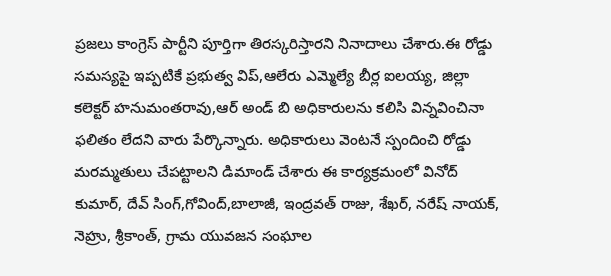ప్రజలు కాంగ్రెస్ పార్టీని పూర్తిగా తిరస్కరిస్తారని నినాదాలు చేశారు.ఈ రోడ్డు సమస్యపై ఇప్పటికే ప్రభుత్వ విప్,ఆలేరు ఎమ్మెల్యే బీర్ల ఐలయ్య, జిల్లా కలెక్టర్ హనుమంతరావు,ఆర్ అండ్ బి అధికారులను కలిసి విన్నవించినా ఫలితం లేదని వారు పేర్కొన్నారు. అధికారులు వెంటనే స్పందించి రోడ్డు మరమ్మతులు చేపట్టాలని డిమాండ్ చేశారు ఈ కార్యక్రమంలో వినోద్ కుమార్, దేవ్ సింగ్,గోవింద్,బాలాజీ, ఇంద్రవత్ రాజు, శేఖర్, నరేష్ నాయక్, నెహ్రు, శ్రీకాంత్, గ్రామ యువజన సంఘాల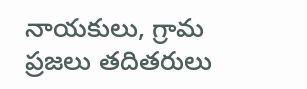నాయకులు, గ్రామ ప్రజలు తదితరులు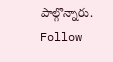పాల్గొన్నారు. Follow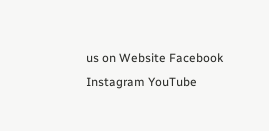us on Website Facebook Instagram YouTube